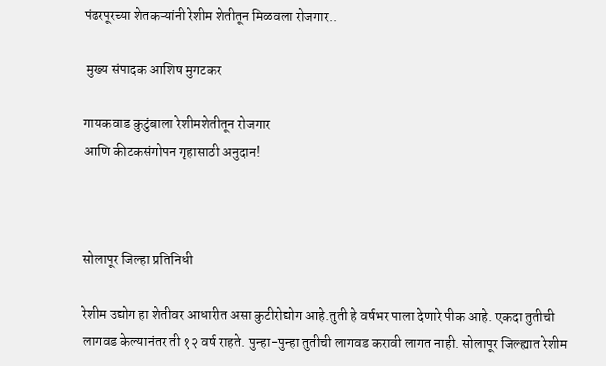पंढरपूरच्या शेतकऱ्यांनी रेशीम शेतीतून मिळवला रोजगार..

 मुख्य संपादक आशिष मुगटकर

गायकवाड कुटुंबाला रेशीमशेतीतून रोजगार
आणि कीटकसंगोपन गृहासाठी अनुदान!



सोलापूर जिल्हा प्रतिनिधी

रेशीम उद्योग हा शेतीवर आधारीत असा कुटीरोद्योग आहे.तुती हे वर्षभर पाला देणारे पीक आहे. एकदा तुतीची लागवड केल्यानंतर ती १२ वर्ष राहते. पुन्हा-पुन्हा तुतीची लागवड करावी लागत नाही. सोलापूर जिल्ह्यात रेशीम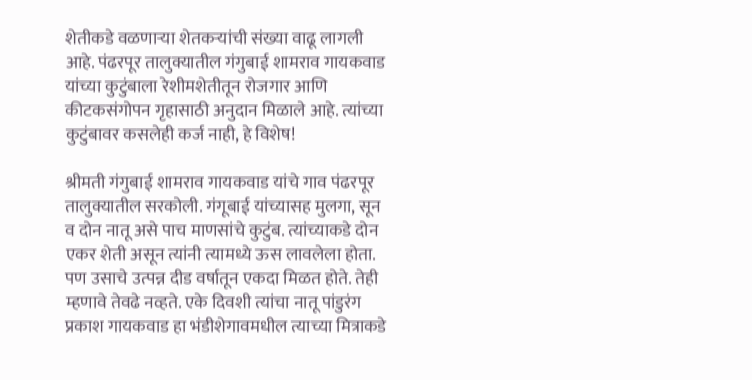शेतीकडे वळणाऱ्या शेतकऱ्यांची संख्या वाढू लागली आहे. पंढरपूर तालुक्यातील गंगुबाई शामराव गायकवाड यांच्या कुटुंबाला रेशीमशेतीतून रोजगार आणि कीटकसंगोपन गृहासाठी अनुदान मिळाले आहे. त्यांच्या कुटुंबावर कसलेही कर्ज नाही, हे विशेष!

श्रीमती गंगुबाई शामराव गायकवाड यांचे गाव पंढरपूर तालुक्यातील सरकोली. गंगूबाई यांच्यासह मुलगा, सून व दोन नातू असे पाच माणसांचे कुटुंब. त्यांच्याकडे दोन एकर शेती असून त्यांनी त्यामध्ये ऊस लावलेला होता. पण उसाचे उत्पन्न दीड वर्षातून एकदा मिळत होते. तेही म्हणावे तेवढे नव्हते. एके दिवशी त्यांचा नातू पांडुरंग प्रकाश गायकवाड हा भंडीशेगावमधील त्याच्या मित्राकडे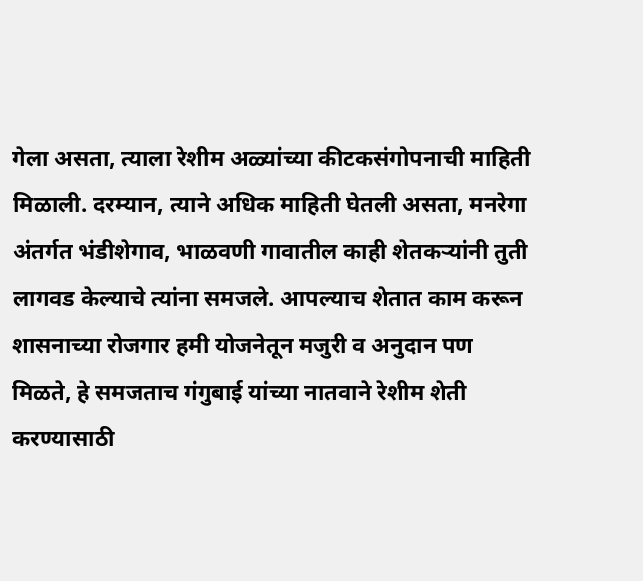गेला असता, त्याला रेशीम अळ्यांच्या कीटकसंगोपनाची माहिती मिळाली. दरम्यान, त्याने अधिक माहिती घेतली असता, मनरेगा अंतर्गत भंडीशेगाव, भाळवणी गावातील काही शेतकऱ्यांनी तुती लागवड केल्याचे त्यांना समजले. आपल्याच शेतात काम करून शासनाच्या रोजगार हमी योजनेतून मजुरी व अनुदान पण मिळते, हे समजताच गंगुबाई यांच्या नातवाने रेशीम शेती करण्यासाठी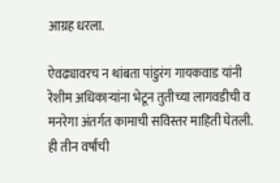आग्रह धरला.

ऐवढ्यावरच न थांबता पांडुरंग गायकवाड यांनी रेशीम अधिकाऱ्यांना भेटून तुतीच्या लागवडीची व मनरेगा अंतर्गत कामाची सविस्तर माहिती घेतली. ही तीन वर्षांची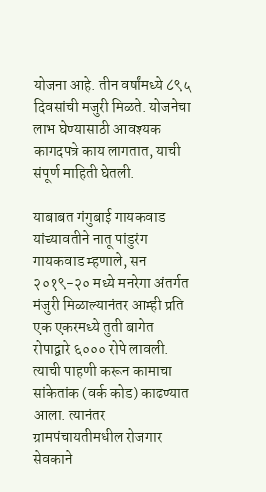योजना आहे. तीन वर्षांमध्ये ८९५ दिवसांची मजुरी मिळते. योजनेचा लाभ घेण्यासाठी आवश्यक कागदपत्रे काय लागतात, याची संपूर्ण माहिती घेतली.

याबाबत गंगुबाई गायकवाड यांच्यावतीने नातू पांडुरंग गायकवाड म्हणाले, सन २०१९-२० मध्ये मनरेगा अंतर्गत मंजुरी मिळाल्यानंतर आम्ही प्रति एक एकरमध्ये तुती बागेत रोपाद्वारे ६००० रोपे लावली. त्याची पाहणी करून कामाचा सांकेतांक (वर्क कोड) काढण्यात आला. त्यानंतर ग्रामपंचायतीमधील रोजगार सेवकाने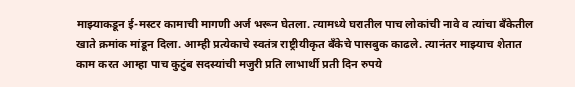माझ्याकडून ई-मस्टर कामाची मागणी अर्ज भरून घेतला. त्यामध्ये घरातील पाच लोकांची नावे व त्यांचा बँकेतील खाते क्रमांक मांडून दिला. आम्ही प्रत्येकाचे स्वतंत्र राष्ट्रीयीकृत बँकेचे पासबुक काढले. त्यानंतर माझ्याच शेतात काम करत आम्हा पाच कुटुंब सदस्यांची मजुरी प्रति लाभार्थी प्रती दिन रुपये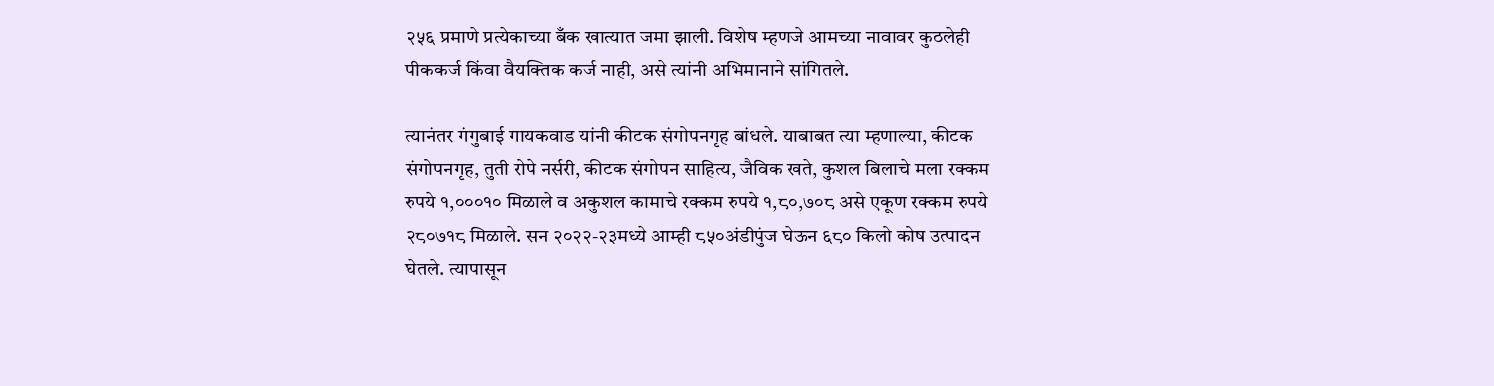२५६ प्रमाणे प्रत्येकाच्या बँक खात्यात जमा झाली. विशेष म्हणजे आमच्या नावावर कुठलेही पीककर्ज किंवा वैयक्तिक कर्ज नाही, असे त्यांनी अभिमानाने सांगितले.

त्यानंतर गंगुबाई गायकवाड यांनी कीटक संगोपनगृह बांधले. याबाबत त्या म्हणाल्या, कीटक संगोपनगृह, तुती रोपे नर्सरी, कीटक संगोपन साहित्य, जैविक खते, कुशल बिलाचे मला रक्कम रुपये १,०००१० मिळाले व अकुशल कामाचे रक्कम रुपये १,८०,७०८ असे एकूण रक्कम रुपये २८०७१८ मिळाले. सन २०२२-२३मध्ये आम्ही ८५०अंडीपुंज घेऊन ६८० किलो कोष उत्पादन घेतले. त्यापासून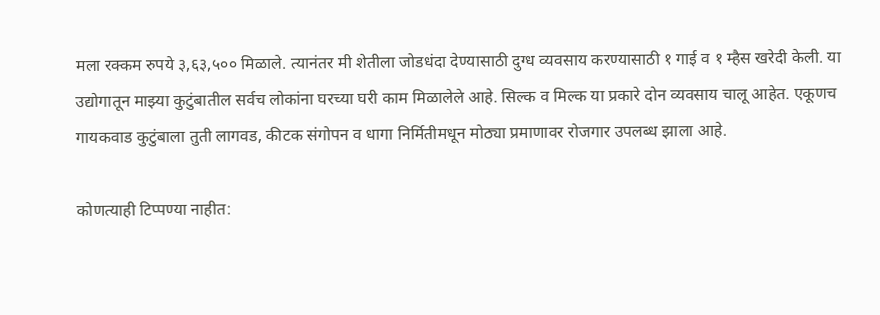मला रक्कम रुपये ३,६३,५०० मिळाले. त्यानंतर मी शेतीला जोडधंदा देण्यासाठी दुग्ध व्यवसाय करण्यासाठी १ गाई व १ म्हैस खरेदी केली. या उद्योगातून माझ्या कुटुंबातील सर्वच लोकांना घरच्या घरी काम मिळालेले आहे. सिल्क व मिल्क या प्रकारे दोन व्यवसाय चालू आहेत. एकूणच गायकवाड कुटुंबाला तुती लागवड, कीटक संगोपन व धागा निर्मितीमधून मोठ्या प्रमाणावर रोजगार उपलब्ध झाला आहे.

कोणत्याही टिप्पण्‍या नाहीत: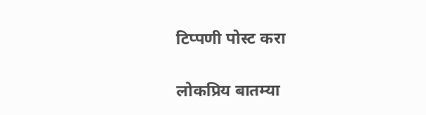टिप्पणी पोस्ट करा

लोकप्रिय बातम्या